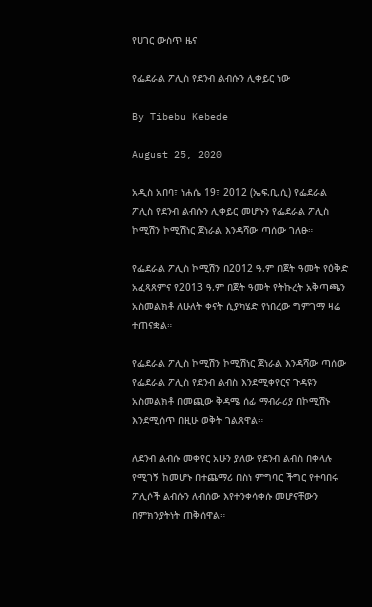የሀገር ውስጥ ዜና

የፌደራል ፖሊስ የደንብ ልብሱን ሊቀይር ነው

By Tibebu Kebede

August 25, 2020

አዲስ አበባ፣ ነሐሴ 19፣ 2012 (ኤፍ.ቢ.ሲ) የፌደራል ፖሊስ የደንብ ልብሱን ሊቀይር መሆኑን የፌደራል ፖሊስ ኮሚሽን ኮሚሽነር ጀነራል እንዳሻው ጣሰው ገለፁ።

የፌደራል ፖሊስ ኮሚሽን በ2012 ዓ.ም በጀት ዓመት የዕቅድ አፈጻጸምና የ2013 ዓ.ም በጀት ዓመት የትኩረት አቅጣጫን አስመልክቶ ለሁለት ቀናት ሲያካሄድ የነበረው ግምገማ ዛሬ ተጠናቋል።

የፌደራል ፖሊስ ኮሚሽን ኮሚሽነር ጀነራል እንዳሻው ጣሰው የፌደራል ፖሊስ የደንብ ልብስ እንደሚቀየርና ጉዳዩን አስመልክቶ በመጪው ቅዳሜ ሰፊ ማብራሪያ በኮሚሽኑ እንደሚሰጥ በዚሁ ወቅት ገልጸዋል።

ለደንብ ልብሱ መቀየር አሁን ያለው የደንብ ልብስ በቀላሉ የሚገኝ ከመሆኑ በተጨማሪ በስነ ምግባር ችግር የተባበሩ ፖሊሶች ልብሱን ለብሰው እየተንቀሳቀሱ መሆናቸውን በምክንያትነት ጠቅሰዋል።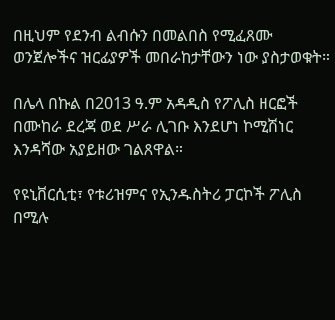በዚህም የደንብ ልብሱን በመልበስ የሚፈጸሙ ወንጀሎችና ዝርፊያዎች መበራከታቸውን ነው ያስታወቁት።

በሌላ በኩል በ2013 ዓ.ም አዳዲስ የፖሊስ ዘርፎች በሙከራ ደረጃ ወደ ሥራ ሊገቡ እንደሆነ ኮሚሽነር እንዳሻው አያይዘው ገልጸዋል።

የዩኒቨርሲቲ፣ የቱሪዝምና የኢንዱስትሪ ፓርኮች ፖሊስ በሚሉ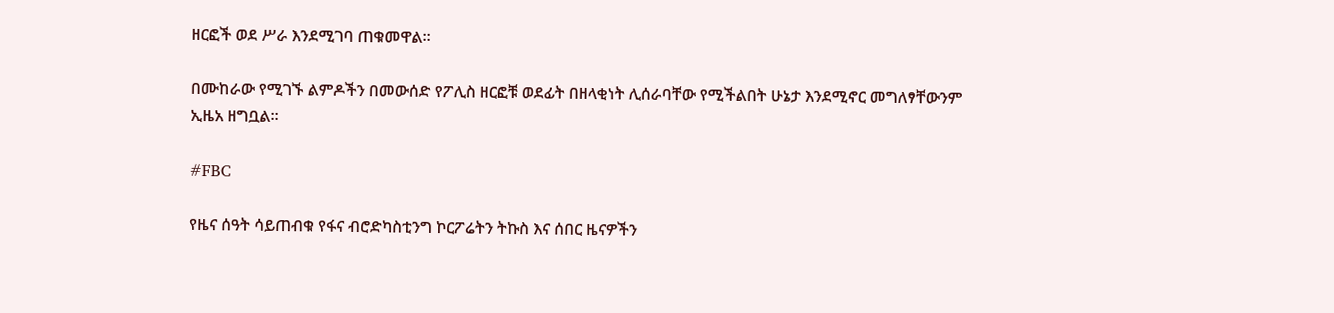ዘርፎች ወደ ሥራ እንደሚገባ ጠቁመዋል።

በሙከራው የሚገኙ ልምዶችን በመውሰድ የፖሊስ ዘርፎቹ ወደፊት በዘላቂነት ሊሰራባቸው የሚችልበት ሁኔታ እንደሚኖር መግለፃቸውንም ኢዜአ ዘግቧል።

#FBC

የዜና ሰዓት ሳይጠብቁ የፋና ብሮድካስቲንግ ኮርፖሬትን ትኩስ እና ሰበር ዜናዎችን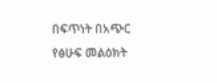በፍጥነት በአጭር የፅሁፍ መልዕክት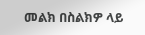መልክ በስልክዎ ላይ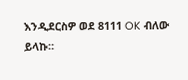እንዲደርስዎ ወደ 8111 OK ብለው ይላኩ።